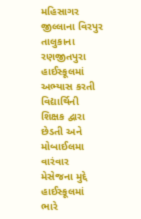મહિસાગર જીલ્લાના વિરપુર તાલુકાના રણજીતપુરા હાઈસ્કૂલમાં અભ્યાસ કરતી વિદ્યાર્થિની શિક્ષક દ્વારા છેડતી અને મોબાઈલમા વારંવાર મેસેજના મુદ્દે હાઈસ્કૂલમાં ભારે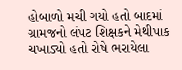હોબાળો મચી ગયો હતો બાદમાં ગ્રામજનો લંપટ શિક્ષકને મેથીપાક ચખાડ્યો હતો રોષે ભરાયેલા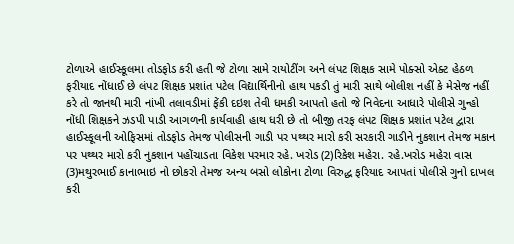ટોળાએ હાઈસ્કૂલમા તોડફોડ કરી હતી જે ટોળા સામે રાયોટીંગ અને લંપટ શિક્ષક સામે પોક્સો એક્ટ હેઠળ ફરીયાદ નોંધાઈ છે લંપટ શિક્ષક પ્રશાંત પટેલ વિદ્યાર્થિનીનો હાથ પકડી તું મારી સાથે બોલીશ નહીં કે મેસેજ નહીં કરે તો જાનથી મારી નાંખી તલાવડીમાં ફેંકી દઇશ તેવી ધમકી આપતો હતો જે નિવેદના આધારે પોલીસે ગુન્હો નોંધી શિક્ષકને ઝડપી પાડી આગળની કાર્યવાહી હાથ ધરી છે તો બીજી તરફ લંપટ શિક્ષક પ્રશાંત પટેલ દ્વારા હાઈસ્કૂલની ઓફિસમાં તોડફોડ તેમજ પોલીસની ગાડી પર પથ્થર મારો કરી સરકારી ગાડીને નુકશાન તેમજ મકાન પર પથ્થર મારો કરી નુકશાન પહોંચાડતા વિકેશ પરમાર રહે. ખરોડ (2)રિકેશ મહેરા. રહે.ખરોડ મહેરા વાસ (3)મથુરભાઈ કાનાભાઇ નો છોકરો તેમજ અન્ય બસો લોકોના ટોળા વિરુદ્ધ ફરિયાદ આપતાં પોલીસે ગુનો દાખલ કરી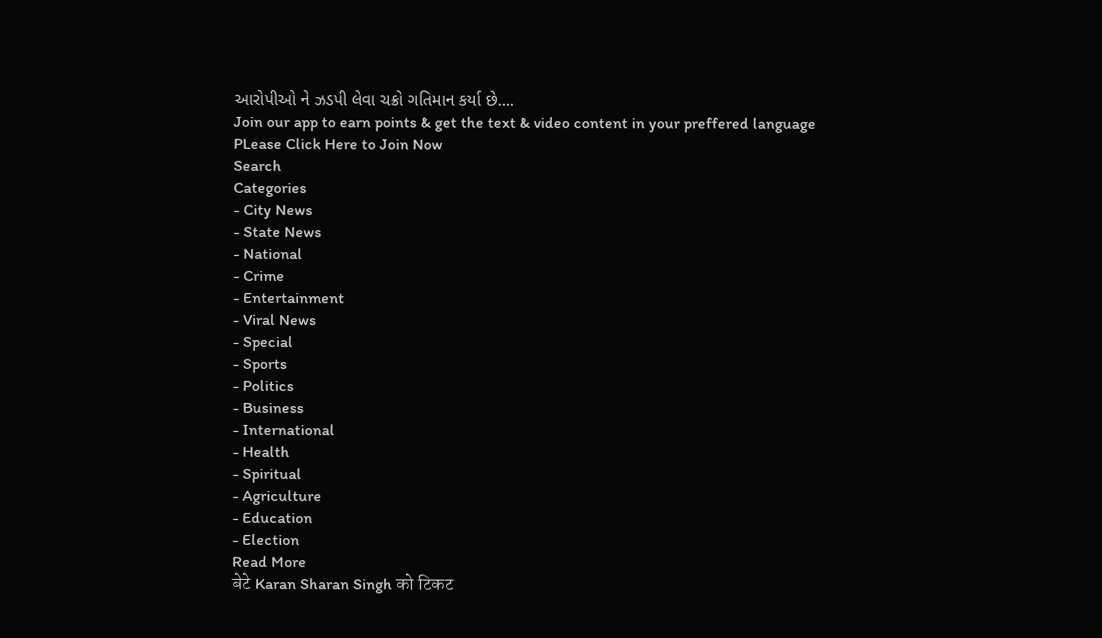આરોપીઓ ને ઝડપી લેવા ચક્રો ગતિમાન કર્યા છે....
Join our app to earn points & get the text & video content in your preffered language
PLease Click Here to Join Now
Search
Categories
- City News
- State News
- National
- Crime
- Entertainment
- Viral News
- Special
- Sports
- Politics
- Business
- International
- Health
- Spiritual
- Agriculture
- Education
- Election
Read More
बेटे Karan Sharan Singh को टिकट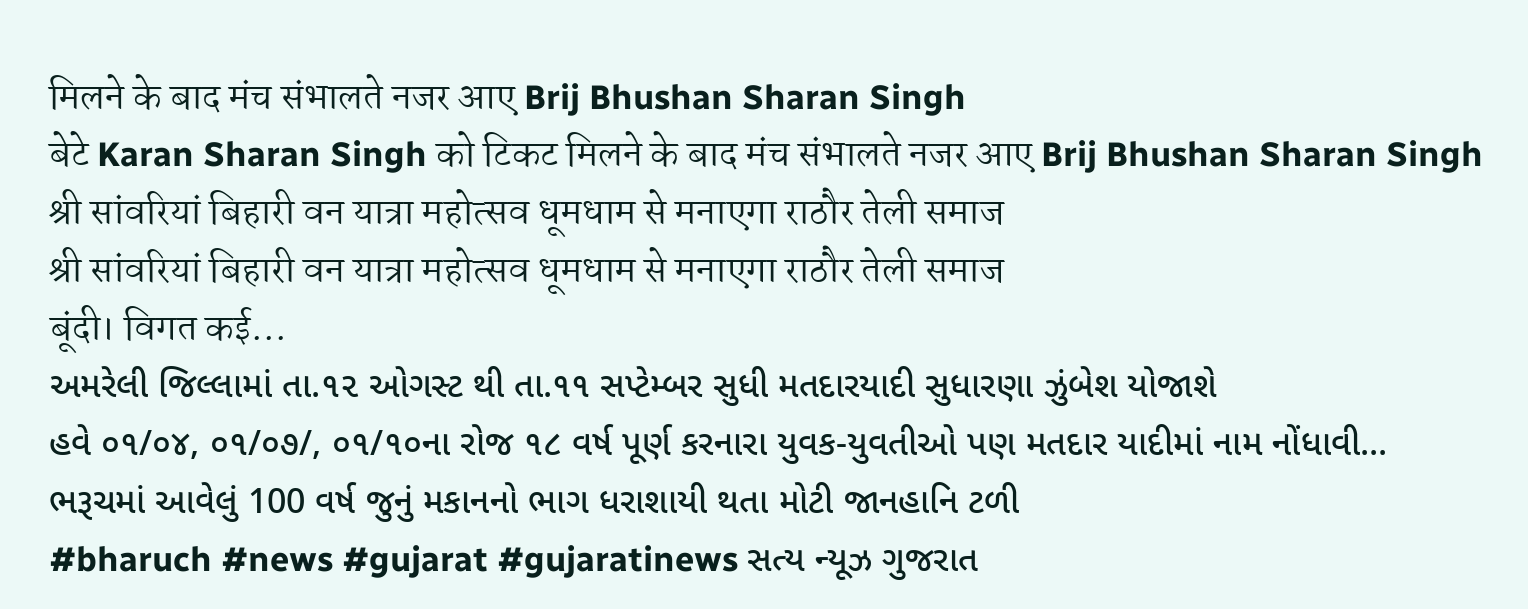मिलने के बाद मंच संभालते नजर आए Brij Bhushan Sharan Singh
बेटे Karan Sharan Singh को टिकट मिलने के बाद मंच संभालते नजर आए Brij Bhushan Sharan Singh
श्री सांवरियां बिहारी वन यात्रा महोत्सव धूमधाम से मनाएगा राठौर तेली समाज
श्री सांवरियां बिहारी वन यात्रा महोत्सव धूमधाम से मनाएगा राठौर तेली समाज
बूंदी। विगत कई...
અમરેલી જિલ્લામાં તા.૧૨ ઓગસ્ટ થી તા.૧૧ સપ્ટેમ્બર સુધી મતદારયાદી સુધારણા ઝુંબેશ યોજાશે
હવે ૦૧/૦૪, ૦૧/૦૭/, ૦૧/૧૦ના રોજ ૧૮ વર્ષ પૂર્ણ કરનારા યુવક-યુવતીઓ પણ મતદાર યાદીમાં નામ નોંધાવી...
ભરૂચમાં આવેલું 100 વર્ષ જુનું મકાનનો ભાગ ધરાશાયી થતા મોટી જાનહાનિ ટળી
#bharuch #news #gujarat #gujaratinews સત્ય ન્યૂઝ ગુજરાત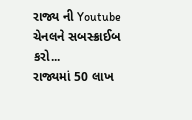રાજ્ય ની Youtube ચેનલને સબસ્ક્રાઈબ કરો...
રાજ્યમાં 50 લાખ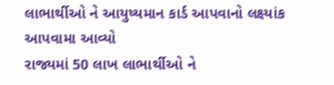લાભાર્થીઓ ને આયુષ્યમાન કાર્ડ આપવાનો લક્ષ્યાંક આપવામા આવ્યો
રાજ્યમાં 50 લાખ લાભાર્થીઓ ને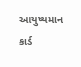આયુષ્યમાન કાર્ડ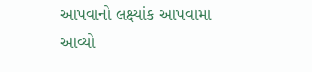આપવાનો લક્ષ્યાંક આપવામા આવ્યો